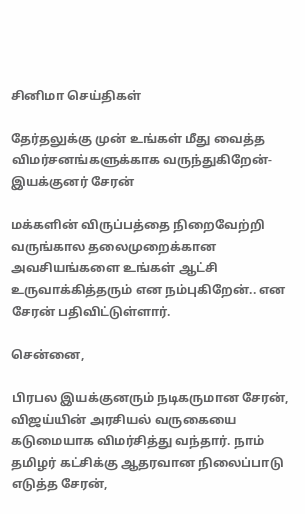சினிமா செய்திகள்

தேர்தலுக்கு முன் உங்கள் மீது வைத்த விமர்சனங்களுக்காக வருந்துகிறேன்- இயக்குனர் சேரன்

மக்களின் விருப்பத்தை நிறைவேற்றி வருங்கால தலைமுறைக்கான அவசியங்களை உங்கள் ஆட்சி உருவாக்கித்தரும் என நம்புகிறேன்.. என சேரன் பதிவிட்டுள்ளார்.

சென்னை,

பிரபல இயக்குனரும் நடிகருமான சேரன், விஜய்யின் அரசியல் வருகையை கடுமையாக விமர்சித்து வந்தார். நாம் தமிழர் கட்சிக்கு ஆதரவான நிலைப்பாடு எடுத்த சேரன்,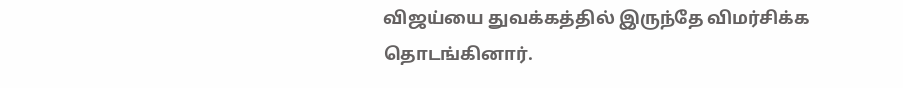விஜய்யை துவக்கத்தில் இருந்தே விமர்சிக்க தொடங்கினார்.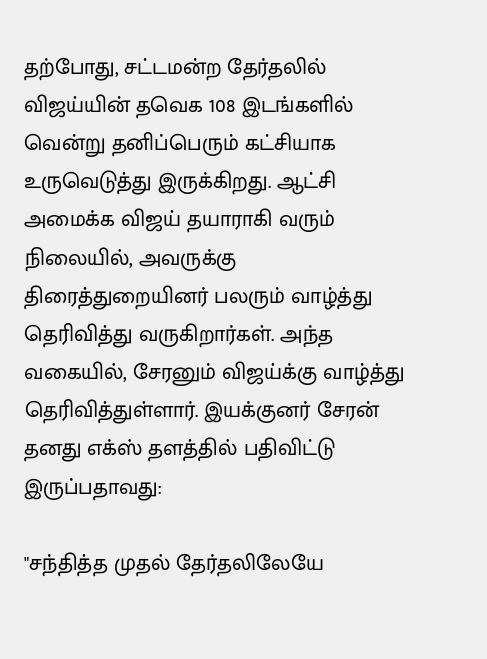தற்போது, சட்டமன்ற தேர்தலில் விஜய்யின் தவெக 108 இடங்களில் வென்று தனிப்பெரும் கட்சியாக உருவெடுத்து இருக்கிறது. ஆட்சி அமைக்க விஜய் தயாராகி வரும் நிலையில், அவருக்கு திரைத்துறையினர் பலரும் வாழ்த்து தெரிவித்து வருகிறார்கள். அந்த வகையில், சேரனும் விஜய்க்கு வாழ்த்து தெரிவித்துள்ளார். இயக்குனர் சேரன் தனது எக்ஸ் தளத்தில் பதிவிட்டு இருப்பதாவது:

"சந்தித்த முதல் தேர்தலிலேயே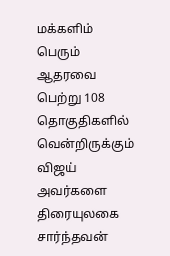மக்களிம் பெரும் ஆதரவை பெற்று 108 தொகுதிகளில் வென்றிருக்கும் விஜய் அவர்களை திரையுலகை சார்ந்தவன்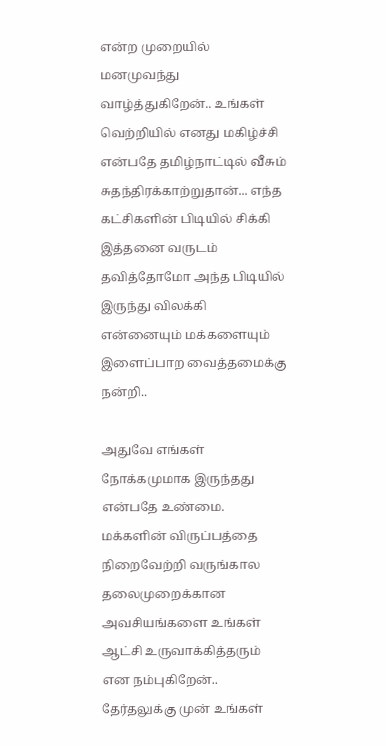என்ற முறையில் மனமுவந்து வாழ்த்துகிறேன்.. உங்கள் வெற்றியில் எனது மகிழ்ச்சி என்பதே தமிழ்நாட்டில் வீசும் சுதந்திரக்காற்றுதான்... எந்த கட்சிகளின் பிடியில் சிக்கி இத்தனை வருடம் தவித்தோமோ அந்த பிடியில் இருந்து விலக்கி என்னையும் மக்களையும் இளைப்பாற வைத்தமைக்கு நன்றி..

அதுவே எங்கள் நோக்கமுமாக இருந்தது என்பதே உண்மை. மக்களின் விருப்பத்தை நிறைவேற்றி வருங்கால தலைமுறைக்கான அவசியங்களை உங்கள் ஆட்சி உருவாக்கித்தரும் என நம்புகிறேன்.. தேர்தலுக்கு முன் உங்கள்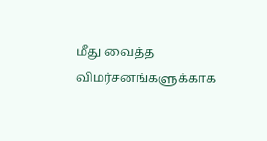மீது வைத்த விமர்சனங்களுக்காக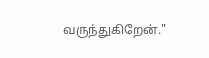வருந்துகிறேன்."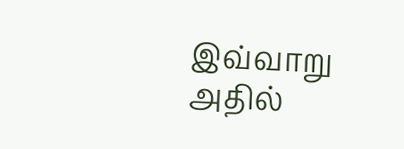இவ்வாறு அதில்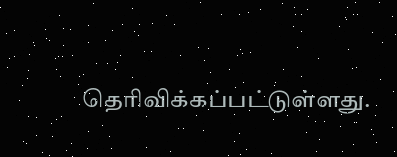தெரிவிக்கப்பட்டுள்ளது.